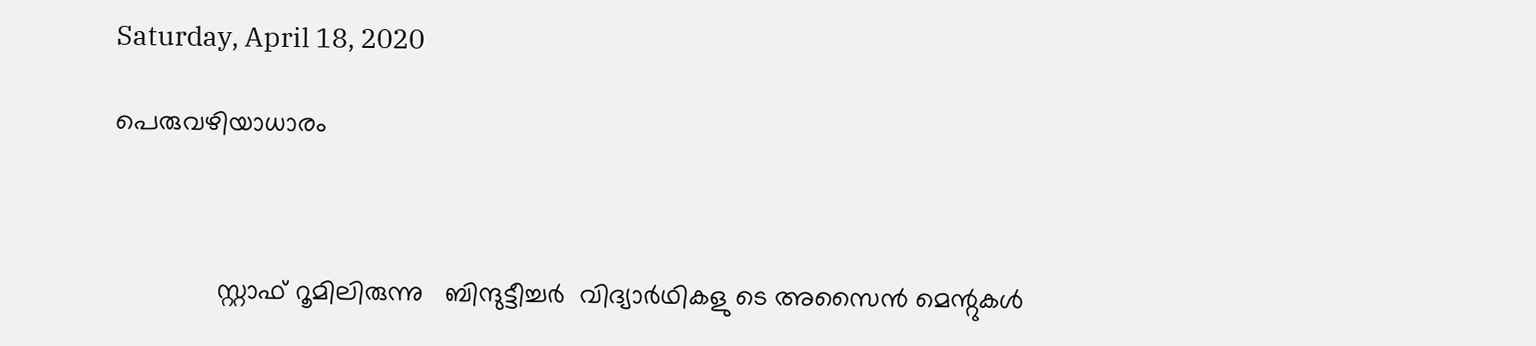Saturday, April 18, 2020

പെരുവഴിയാധാരം



              സ്റ്റാഫ് റൂമിലിരുന്നു   ബിന്ദുട്ടീച്ചര്‍  വിദ്യാര്‍ഥികളു ടെ അസൈന്‍ മെന്റുകള്‍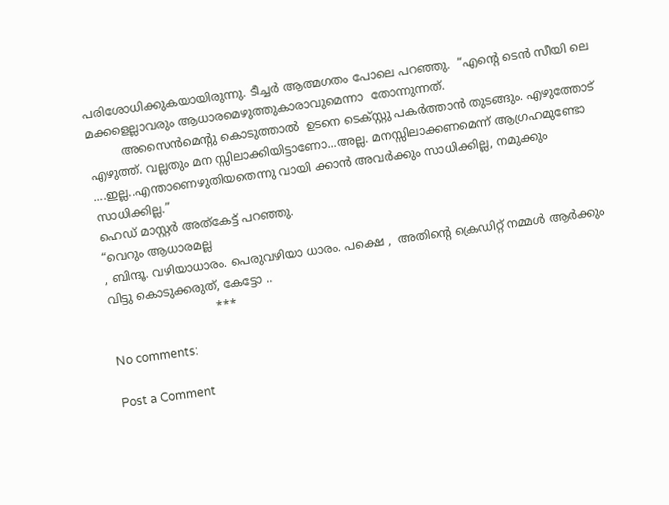പരിശോധിക്കുകയായിരുന്നു. ടീച്ചര്‍ ആത്മഗതം പോലെ പറഞ്ഞു.  “എന്റെ ടെന്‍ സീയി ലെ  മക്കളെല്ലാവരും ആധാരമെഴുത്തുകാരാവുമെന്നാ  തോന്നുന്നത്.
         അസൈന്‍മെന്റു കൊടുത്താല്‍  ഉടനെ ടെക്സ്റ്റു പകര്‍ത്താന്‍ തുടങ്ങും. എഴുത്തോട് എഴുത്ത്. വല്ലതും മന സ്സിലാക്കിയിട്ടാണോ...അല്ല. മനസ്സിലാക്കണമെന്ന് ആഗ്രഹമുണ്ടോ ....ഇല്ല..എന്താണെഴുതിയതെന്നു വായി ക്കാന്‍ അവര്‍ക്കും സാധിക്കില്ല, നമുക്കും സാധിക്കില്ല.”
ഹെഡ് മാസ്റ്റര്‍ അത്കേട്ട് പറഞ്ഞു.
“വെറും ആധാരമല്ല
, ബിന്ദൂ. വഴിയാധാരം. പെരുവഴിയാ ധാരം. പക്ഷെ ,  അതിന്റെ ക്രെഡിറ്റ് നമ്മള്‍ ആര്‍ക്കും വിട്ടു കൊടുക്കരുത്, കേട്ടോ ..
                             ***

No comments:

Post a Comment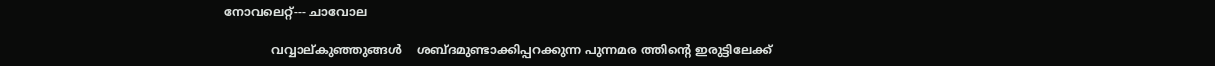നോവലെറ്റ്--- ചാവോല

             വവ്വാല്കുഞ്ഞുങ്ങള്‍    ശബ്ദമുണ്ടാക്കിപ്പറക്കുന്ന പുന്നമര ത്തിന്റെ ഇരുട്ടിലേക്ക്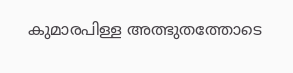കുമാരപിള്ള അത്ഭുതത്തോടെ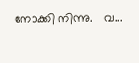നോക്കി നിന്നു.   വ...